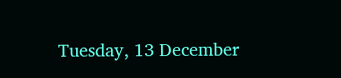Tuesday, 13 December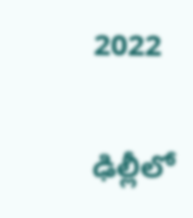2022

ఢిల్లీలో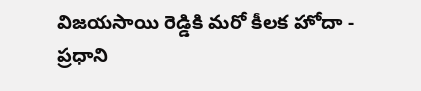విజయసాయి రెడ్డికి మరో కీలక హోదా - ప్రధాని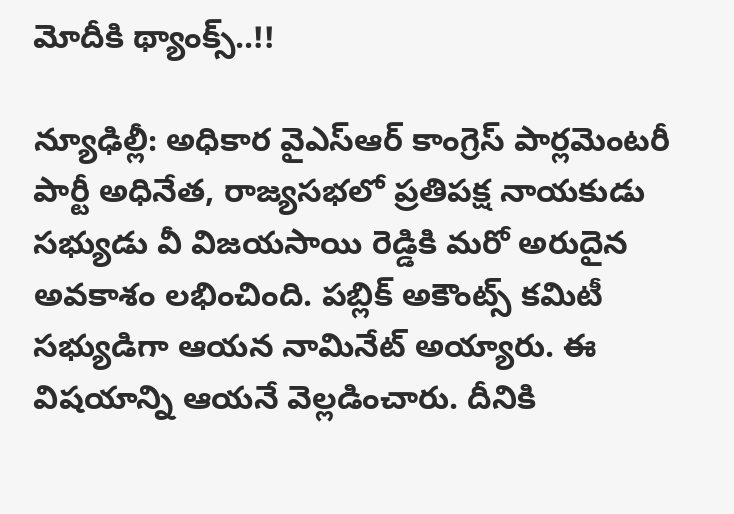మోదీకి థ్యాంక్స్..!!

న్యూఢిల్లీ: అధికార వైఎస్ఆర్ కాంగ్రెస్ పార్ల‌మెంట‌రీ పార్టీ అధినేత‌, రాజ్య‌స‌భలో ప్రతిపక్ష నాయకుడు స‌భ్యుడు వీ విజ‌యసాయి రెడ్డికి మరో అరుదైన అవ‌కాశం ల‌భించింది. పబ్లిక్ అకౌంట్స్ కమిటీ సభ్యుడిగా ఆయన నామినేట్ అయ్యారు. ఈ విషయాన్ని ఆయనే వెల్లడించారు. దీనికి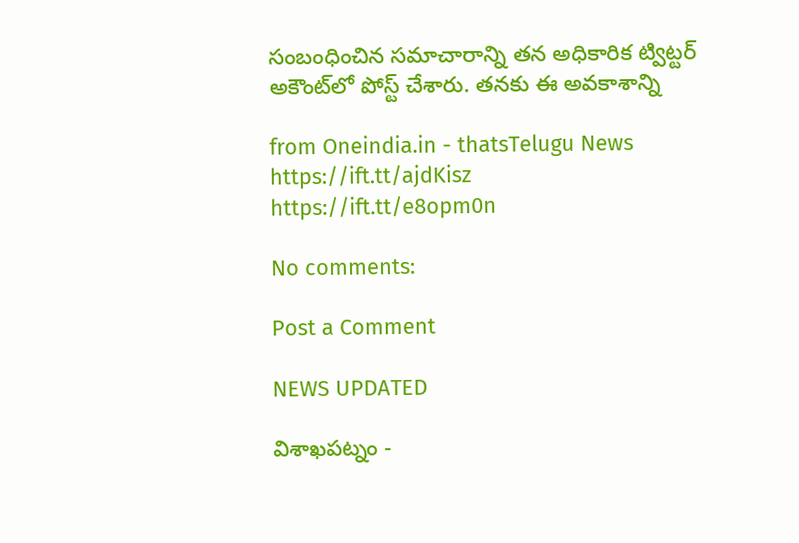సంబంధించిన సమాచారాన్ని తన అధికారిక ట్విట్టర్ అకౌంట్‌లో పోస్ట్ చేశారు. తనకు ఈ అవకాశాన్ని

from Oneindia.in - thatsTelugu News https://ift.tt/ajdKisz
https://ift.tt/e8opm0n

No comments:

Post a Comment

NEWS UPDATED

విశాఖపట్నం -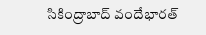సికింద్రాబాద్ వందేభారత్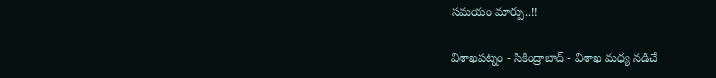సమయం మార్పు..!!

విశాఖపట్నం - సికింద్రాబాద్ - విశాఖ మధ్య నడిచే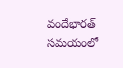వందేభారత్ సమయంలో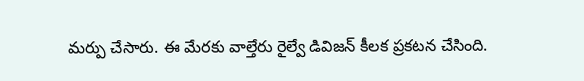మర్పు చేసారు. ఈ మేరకు వాల్తేరు రైల్వే డివిజన్ కీలక ప్రకటన చేసింది.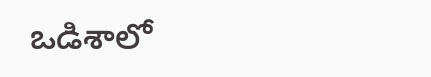ఒడిశాలో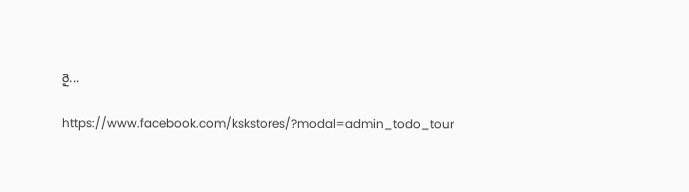రై...

https://www.facebook.com/kskstores/?modal=admin_todo_tour